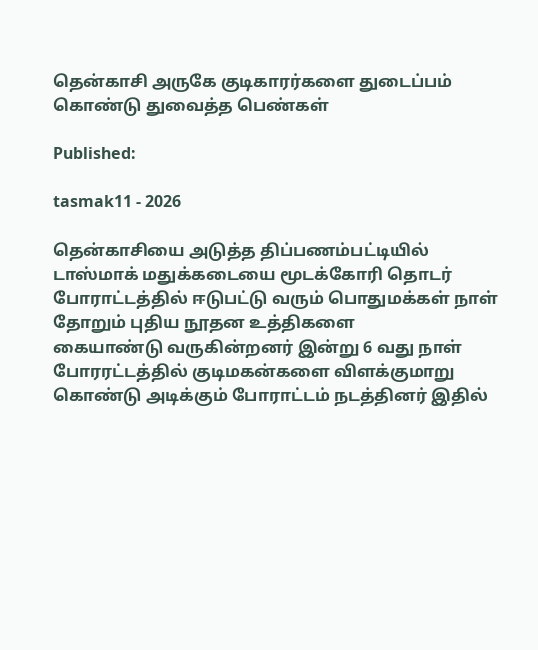தென்காசி அருகே குடிகாரர்களை துடைப்பம் கொண்டு துவைத்த பெண்கள்

Published:

tasmak11 - 2026

தென்காசியை அடுத்த திப்பணம்பட்டியில் டாஸ்மாக் மதுக்கடையை மூடக்கோரி தொடர்
போராட்டத்தில் ஈடுபட்டு வரும் பொதுமக்கள் நாள் தோறும் புதிய நூதன உத்திகளை
கையாண்டு வருகின்றனர் இன்று 6 வது நாள் போரரட்டத்தில் குடிமகன்களை விளக்குமாறு
கொண்டு அடிக்கும் போராட்டம் நடத்தினர் இதில்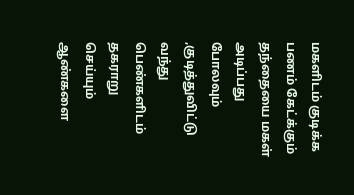மகளிடம் குடிக்க பணம் கேட்க்கும்
தந்தையை மகள் அடிப்பது போலவும் ,குடித்துவிட்டு வந்து பெண்களிடம் தகராறு
செய்யும் ஆண்களை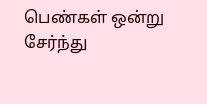பெண்கள் ஒன்று சேர்ந்து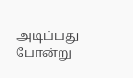அடிப்பது போன்று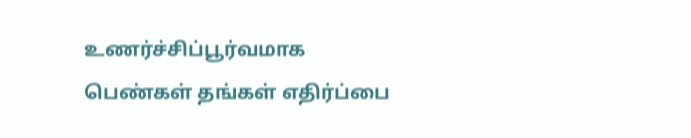உணர்ச்சிப்பூர்வமாக
பெண்கள் தங்கள் எதிர்ப்பை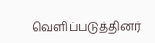வெளிப்படுத்தினர்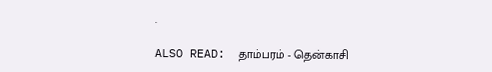.

ALSO READ:  தாம்பரம் - தென்காசி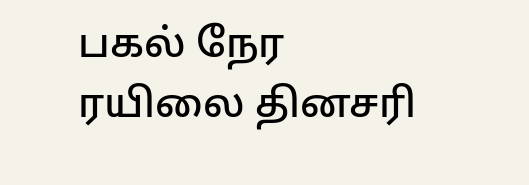பகல் நேர ரயிலை தினசரி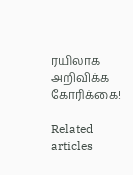ரயிலாக அறிவிக்க கோரிக்கை!

Related articles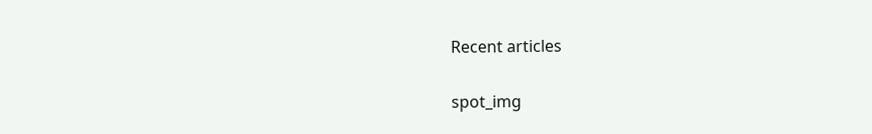Recent articles

spot_img